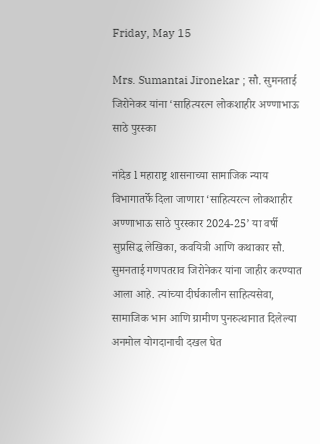Friday, May 15

Mrs. Sumantai Jironekar ; सौ. सुमनताई जिरोनेकर यांना ‘साहित्यरत्न लोकशाहीर अण्णाभाऊ साठे पुरस्का

नांदेड l महाराष्ट्र शासनाच्या सामाजिक न्याय विभागातर्फे दिला जाणारा ‘साहित्यरत्न लोकशाहीर अण्णाभाऊ साठे पुरस्कार 2024-25’ या वर्षी सुप्रसिद्ध लेखिका, कवयित्री आणि कथाकार सौ. सुमनताई गणपतराव जिरोनेकर यांना जाहीर करण्यात आला आहे. त्यांच्या दीर्घकालीन साहित्यसेवा, सामाजिक भान आणि ग्रामीण पुनरुत्थानात दिलेल्या अनमोल योगदानाची दखल घेत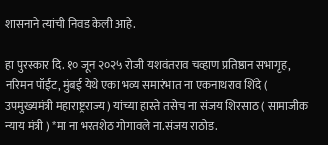शासनाने त्यांची निवड केली आहे.

हा पुरस्कार दि. १० जून २०२५ रोजी यशवंतराव चव्हाण प्रतिष्ठान सभागृह, नरिमन पॉईंट, मुंबई येथे एका भव्य समारंभात ना एकनाथराव शिंदे ( उपमुख्यमंत्री महाराष्ट्रराज्य ) यांच्या हास्ते तसेच ना संजय शिरसाठ ( सामाजीक न्याय मंत्री ) *मा ना भरतशेठ गोगावले ना.संजय राठोड.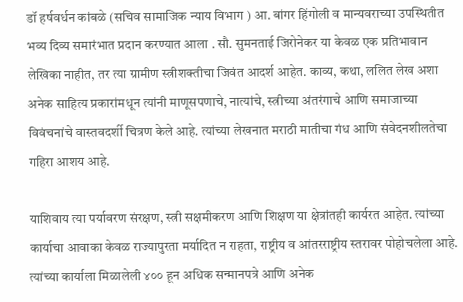डॉ हर्षवर्धन कांबळे (सचिव सामाजिक न्याय विभाग ) आ. बांगर हिंगोली व मान्यवराच्या उपस्थितीत भव्य दिव्य समारंभात प्रदान करण्यात आला . सौ. सुमनताई जिरोनेकर या केवळ एक प्रतिभावान लेखिका नाहीत, तर त्या ग्रामीण स्त्रीशक्तीचा जिवंत आदर्श आहेत. काव्य, कथा, ललित लेख अशा अनेक साहित्य प्रकारांमधून त्यांनी माणूसपणाचे, नात्यांचे, स्त्रीच्या अंतरंगाचे आणि समाजाच्या विवंचनांचे वास्तवदर्शी चित्रण केले आहे. त्यांच्या लेखनात मराठी मातीचा गंध आणि संवेदनशीलतेचा गहिरा आशय आहे.

याशिवाय त्या पर्यावरण संरक्षण, स्त्री सक्षमीकरण आणि शिक्षण या क्षेत्रांतही कार्यरत आहेत. त्यांच्या कार्याचा आवाका केवळ राज्यापुरता मर्यादित न राहता, राष्ट्रीय व आंतरराष्ट्रीय स्तरावर पोहोचलेला आहे. त्यांच्या कार्याला मिळालेली ४०० हून अधिक सन्मानपत्रे आणि अनेक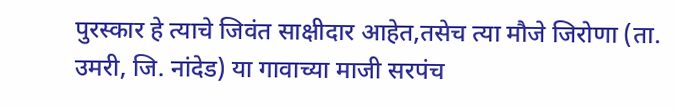पुरस्कार हे त्याचे जिवंत साक्षीदार आहेत,तसेच त्या मौजे जिरोणा (ता. उमरी, जि. नांदेड) या गावाच्या माजी सरपंच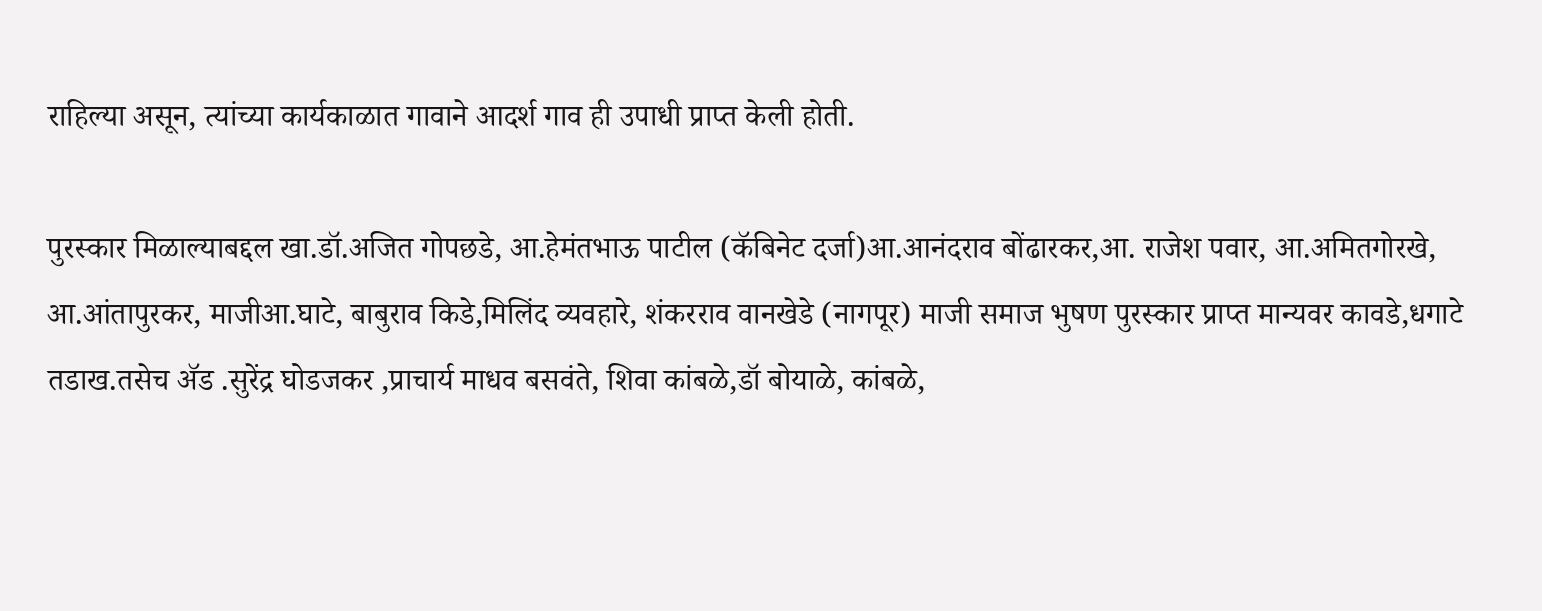राहिल्या असून, त्यांच्या कार्यकाळात गावाने आदर्श गाव ही उपाधी प्राप्त केली होती.

पुरस्कार मिळाल्याबद्दल खा.डॉ.अजित गोपछडे, आ.हेमंतभाऊ पाटील (कॅबिनेट दर्जा)आ.आनंदराव बोंढारकर,आ. राजेश पवार, आ.अमितगोरखे, आ.आंतापुरकर, माजीआ.घाटे, बाबुराव किडे,मिलिंद व्यवहारे, शंकरराव वानखेडे (नागपूर) माजी समाज भुषण पुरस्कार प्राप्त मान्यवर कावडे,धगाटे तडाख.तसेच ॲड .सुरेंद्र घोडजकर ,प्राचार्य माधव बसवंते, शिवा कांबळे,डॉ बोयाळे, कांबळे,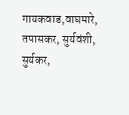गायकवाड,वाघमारे, तपासकर, सुर्यवंशी, सुर्यकर,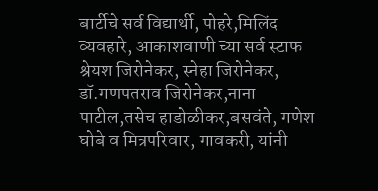बार्टीचे सर्व विद्यार्थी, पोहरे,मिलिंद व्यवहारे, आकाशवाणी च्या सर्व स्टाफ श्रेयश जिरोनेकर, स्नेहा जिरोनेकर, डॉ.गणपतराव जिरोनेकर,नाना पाटील,तसेच हाडोळीकर,बसवंते, गणेश घोबे व मित्रपरिवार, गावकरी, यांनी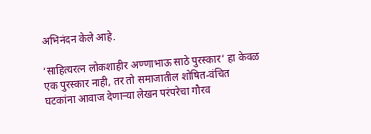अभिनंदन केले आहे.

‘साहित्यरत्न लोकशाहीर अण्णाभाऊ साठे पुरस्कार’ हा केवळ एक पुरस्कार नाही, तर तो समाजातील शोषित-वंचित घटकांना आवाज देणाऱ्या लेखन परंपरेचा गौरव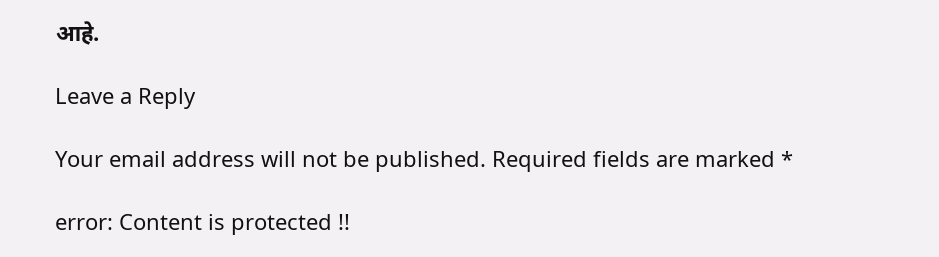आहे.

Leave a Reply

Your email address will not be published. Required fields are marked *

error: Content is protected !!